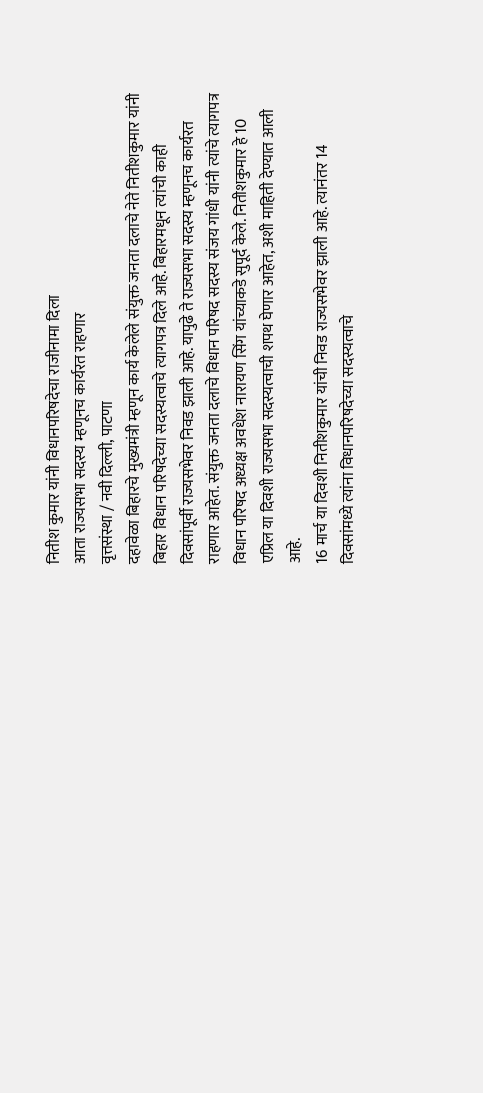नितीश कुमार यांनी विधानपरिषदेचा राजीनामा दिला
आता राज्यसभा सदस्य म्हणूनच कार्यरत राहणार
वृत्तसंस्था / नवी दिल्ली, पाटणा
दहावेळा बिहारचे मुख्यमंत्री म्हणून कार्य केलेले संयुक्त जनता दलाचे नेते नितीशकुमार यांनी बिहार विधान परिषदेच्या सदस्यत्वाचे त्यागपत्र दिले आहे. बिहारमधून त्यांची काही दिवसांपूर्वी राज्यसभेवर निवड झाली आहे. यापुढे ते राज्यसभा सदस्य म्हणूनच कार्यरत राहणार आहेत. संयुक्त जनता दलाचे विधान परिषद सदस्य संजय गांधी यांनी त्यांचे त्यागपत्र विधान परिषद अध्यक्ष अवधेश नारायण सिंग यांच्याकडे सुपूर्द केले. नितीशकुमार हे 10 एप्रिल या दिवशी राज्यसभा सदस्यत्वाची शपथ घेणार आहेत, अशी माहिती देण्यात आली आहे.
16 मार्च या दिवशी नितीशकुमार यांची निवड राज्यसभेवर झाली आहे. त्यानंतर 14 दिवसांमध्ये त्यांना विधानपरिषदेच्या सदस्यत्वाचे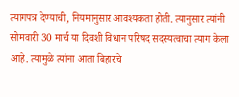त्यागपत्र देण्याची, नियमानुसार आवश्यकता होती. त्यानुसार त्यांनी सोमवारी 30 मार्च या दिवशी विधान परिषद सदस्यत्वाचा त्याग केला आहे. त्यामुळे त्यांना आता बिहारचे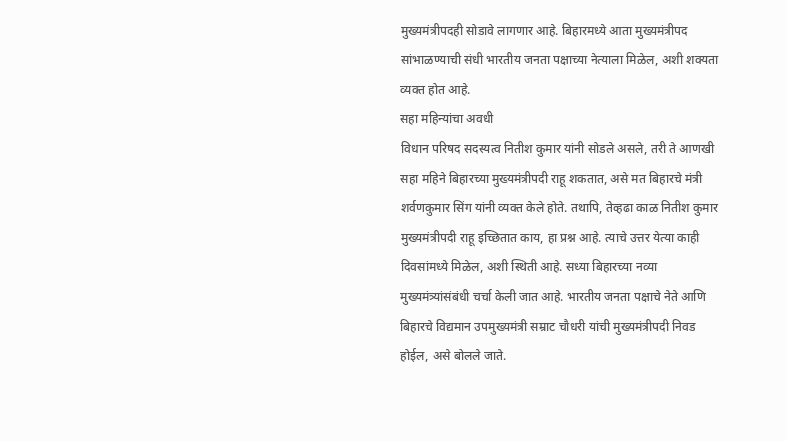मुख्यमंत्रीपदही सोडावे लागणार आहे. बिहारमध्ये आता मुख्यमंत्रीपद सांभाळण्याची संधी भारतीय जनता पक्षाच्या नेत्याला मिळेल, अशी शक्यता व्यक्त होत आहे.
सहा महिन्यांचा अवधी
विधान परिषद सदस्यत्व नितीश कुमार यांनी सोडले असले, तरी ते आणखी सहा महिने बिहारच्या मुख्यमंत्रीपदी राहू शकतात, असे मत बिहारचे मंत्री शर्वणकुमार सिंग यांनी व्यक्त केले होते. तथापि, तेव्हढा काळ नितीश कुमार मुख्यमंत्रीपदी राहू इच्छितात काय, हा प्रश्न आहे. त्याचे उत्तर येत्या काही दिवसांमध्ये मिळेल, अशी स्थिती आहे. सध्या बिहारच्या नव्या मुख्यमंत्र्यांसंबंधी चर्चा केली जात आहे. भारतीय जनता पक्षाचे नेते आणि बिहारचे विद्यमान उपमुख्यमंत्री सम्राट चौधरी यांची मुख्यमंत्रीपदी निवड होईल, असे बोलले जाते.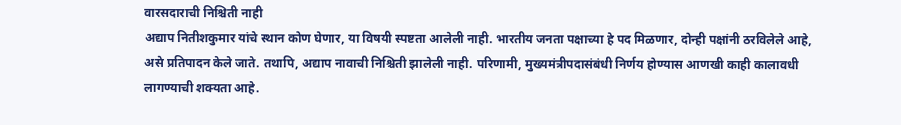वारसदाराची निश्चिती नाही
अद्याप नितीशकुमार यांचे स्थान कोण घेणार, या विषयी स्पष्टता आलेली नाही. भारतीय जनता पक्षाच्या हे पद मिळणार, दोन्ही पक्षांनी ठरविलेले आहे, असे प्रतिपादन केले जाते. तथापि, अद्याप नावाची निश्चिती झालेली नाही. परिणामी, मुख्यमंत्रीपदासंबंधी निर्णय होण्यास आणखी काही कालावधी लागण्याची शक्यता आहे.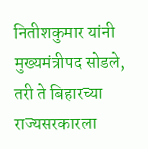नितीशकुमार यांनी मुख्यमंत्रीपद सोडले, तरी ते बिहारच्या राज्यसरकारला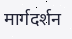मार्गदर्शन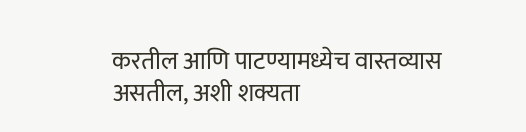करतील आणि पाटण्यामध्येच वास्तव्यास असतील, अशी शक्यता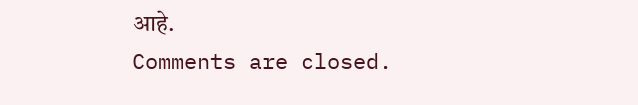आहे.
Comments are closed.